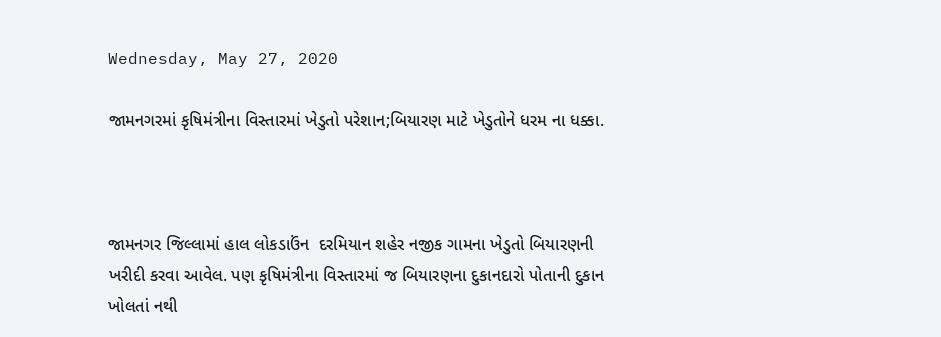Wednesday, May 27, 2020

જામનગરમાં કૃષિમંત્રીના વિસ્તારમાં ખેડુતો પરેશાન;બિયારણ માટે ખેડુતોને ધરમ ના ધક્કા.



જામનગર જિલ્લામાં હાલ લોકડાઉંન  દરમિયાન શહેર નજીક ગામના ખેડુતો બિયારણની ખરીદી કરવા આવેલ. પણ કૃષિમંત્રીના વિસ્તારમાં જ બિયારણના દુકાનદારો પોતાની દુકાન ખોલતાં નથી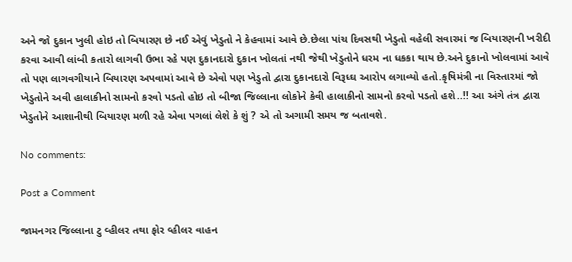અને જો દુકાન ખુલી હોઇ તો બિયારણ છે નઈ એવું ખેડુતો ને કેહવામાં આવે છે.છેલા પાંચ દિવસથી ખેડુતો વહેલી સવારમાં જ બિયારણની ખરીદી કરવા આવી લાંબી કતારો લાગવી ઉભા રહે પણ દુકાનદારો દુકાન ખોલતાં નથી જેથી ખેડુતોને ધરમ ના ધકકા થાય છે.અને દુકાનો ખોલવામાં આવે તો પણ લાગવગીયાને બિયારણ અપવામાં આવે છે એવો પણ ખેડુતો દ્વારા દુકાનદારો વિરૂધ્ઘ આરોપ લગાવ્યો હતો.કૃષિમંત્રી ના વિસ્તારમાં જો ખેડુતોને અવી હાલાકીનો સામનો કરવો પડતો હોઇ તો બીજા જિલ્લાના લોકોને કેવી હાલાકીનો સામનો કરવો પડતો હશે..!! આ અંગે તંત્ર દ્વારા ખેડુતોને આશાનીથી બિયારણ મળી રહે એવા પગલાં લેશે કે શું ? એ તો અગામી સમય જ બતાવશે.

No comments:

Post a Comment

જામનગર જિલ્લાના ટુ વ્હીલર તથા ફોર વ્હીલર વાહન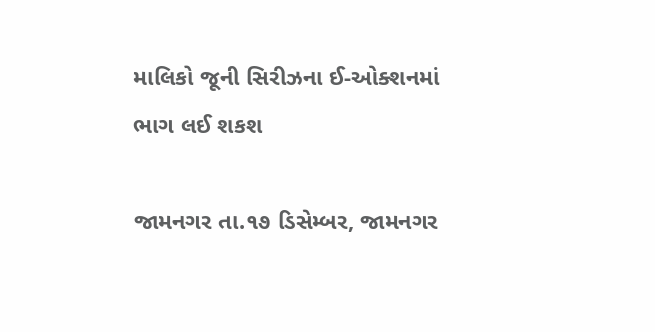માલિકો જૂની સિરીઝના ઈ-ઓક્શનમાં ભાગ લઈ શકશ

જામનગર તા.૧૭ ડિસેમ્બર, જામનગર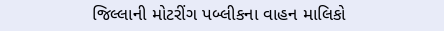જિલ્લાની મોટરીંગ પબ્લીકના વાહન માલિકો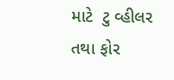માટે  ટુ વ્હીલર તથા ફોર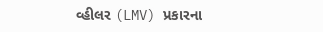વ્હીલર (LMV) પ્રકારના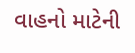વાહનો માટેની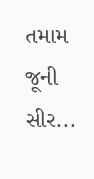તમામ જૂની સીર...